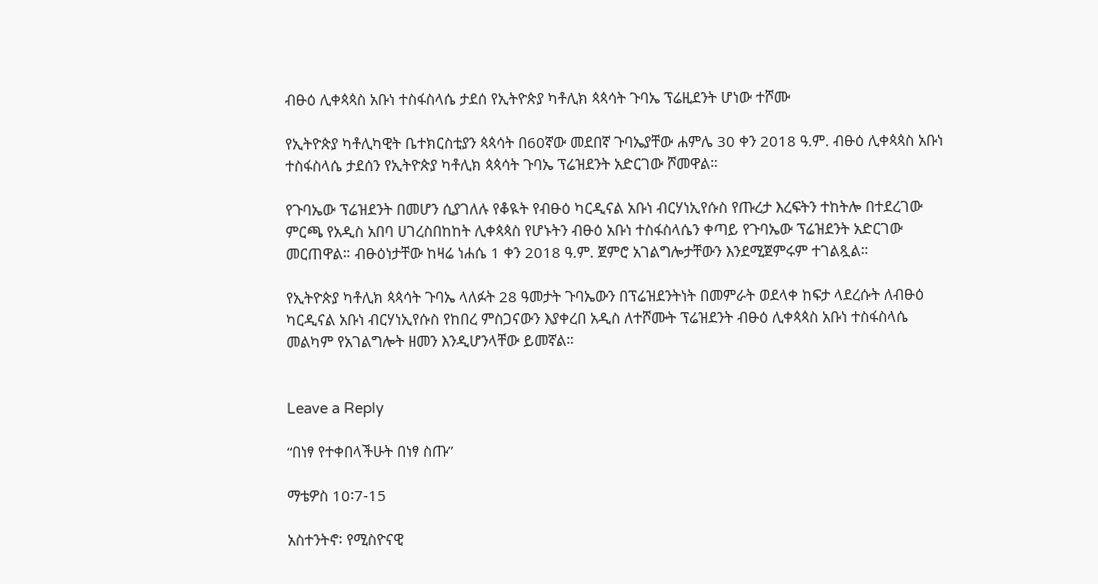ብፁዕ ሊቀጳጳስ አቡነ ተስፋስላሴ ታደሰ የኢትዮጵያ ካቶሊክ ጳጳሳት ጉባኤ ፕሬዚደንት ሆነው ተሾሙ

የኢትዮጵያ ካቶሊካዊት ቤተክርስቲያን ጳጳሳት በ60ኛው መደበኛ ጉባኤያቸው ሐምሌ 30 ቀን 2018 ዓ.ም. ብፁዕ ሊቀጳጳስ አቡነ ተስፋስላሴ ታደሰን የኢትዮጵያ ካቶሊክ ጳጳሳት ጉባኤ ፕሬዝደንት አድርገው ሾመዋል።

የጉባኤው ፕሬዝደንት በመሆን ሲያገለሉ የቆዪት የብፁዕ ካርዲናል አቡነ ብርሃነኢየሱስ የጡረታ እረፍትን ተከትሎ በተደረገው ምርጫ የአዲስ አበባ ሀገረስበከከት ሊቀጳጳስ የሆኑትን ብፁዕ አቡነ ተስፋስላሴን ቀጣይ የጉባኤው ፕሬዝደንት አድርገው መርጠዋል። ብፁዕነታቸው ከዛሬ ነሐሴ 1 ቀን 2018 ዓ.ም. ጀምሮ አገልግሎታቸውን እንደሚጀምሩም ተገልጿል።

የኢትዮጵያ ካቶሊክ ጳጳሳት ጉባኤ ላለፉት 28 ዓመታት ጉባኤውን በፕሬዝደንትነት በመምራት ወደላቀ ከፍታ ላደረሱት ለብፁዕ ካርዲናል አቡነ ብርሃነኢየሱስ የከበረ ምስጋናውን እያቀረበ አዲስ ለተሾሙት ፕሬዝደንት ብፁዕ ሊቀጳጳስ አቡነ ተስፋስላሴ መልካም የአገልግሎት ዘመን እንዲሆንላቸው ይመኛል።


Leave a Reply

“በነፃ የተቀበላችሁት በነፃ ስጡ”

ማቴዎስ 10፡7-15

አስተንትኖ፡ የሚስዮናዊ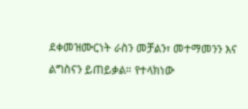ደቀመዝሙርነት ራስን መቻልን፣ መተማመንን እና ልግስናን ይጠይቃል። የተላክነው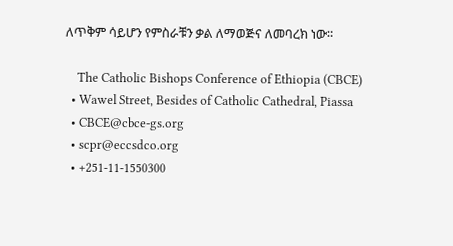ለጥቅም ሳይሆን የምስራቹን ቃል ለማወጅና ለመባረክ ነው።

    The Catholic Bishops Conference of Ethiopia (CBCE)
  • Wawel Street, Besides of Catholic Cathedral, Piassa
  • CBCE@cbce-gs.org
  • scpr@eccsdco.org
  • +251-11-1550300